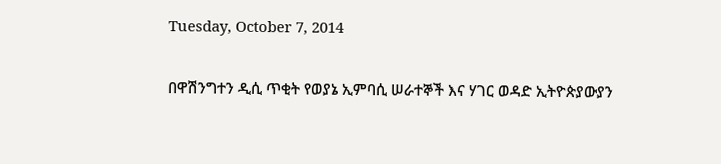Tuesday, October 7, 2014

በዋሽንግተን ዲሲ ጥቂት የወያኔ ኢምባሲ ሠራተኞች እና ሃገር ወዳድ ኢትዮጵያውያን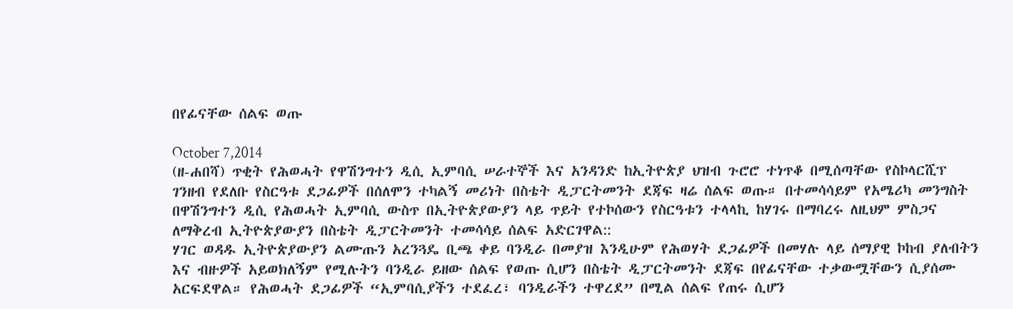በየፊናቸው ሰልፍ ወጡ

October 7,2014
(ዘ-ሐበሻ) ጥቂት የሕወሓት የዋሽንግተን ዲሲ ኢምባሲ ሠራተኞች እና አንዳንድ ከኢትዮጵያ ህዝብ ጉሮሮ ተነጥቆ በሚሰጣቸው የስኮላርሺፕ ገንዘብ የደለቡ የስርዓቱ ደጋፊዎች በሰለሞን ተካልኝ መሪነት በስቴት ዲፓርትመንት ደጃፍ ዛሬ ሰልፍ ወጡ። በተመሳሳይም የአሜሪካ መንግስት በዋሽንግተን ዲሲ የሕወሓት ኢምባሲ ውስጥ በኢትዮጵያውያን ላይ ጥይት የተኮሰውን የስርዓቱን ተላላኪ ከሃገሩ በማባረሩ ለዚህም ምስጋና ለማቅረብ ኢትዮጵያውያን በስቴት ዲፓርትመንት ተመሳሳይ ሰልፍ አድርገዋል::
ሃገር ወዳዱ ኢትዮጵያውያን ልሙጡን አረንጓዴ ቢጫ ቀይ ባንዲራ በመያዝ እንዲሁም የሕወሃት ደጋፊዎች በመሃሉ ላይ ሰማያዊ ኮከብ ያለብትን እና ብዙዎች አይወክለኝም የሚሉትን ባንዲራ ይዘው ሰልፍ የወጡ ሲሆን በስቴት ዲፓርትመንት ደጃፍ በየፊናቸው ተቃውሟቸውን ሲያሰሙ አርፍደዋል። የሕወሓት ደጋፊዎች “ኢምባሲያችን ተደፈረ፣ ባንዲራችን ተዋረደ” በሚል ሰልፍ የጠሩ ሲሆን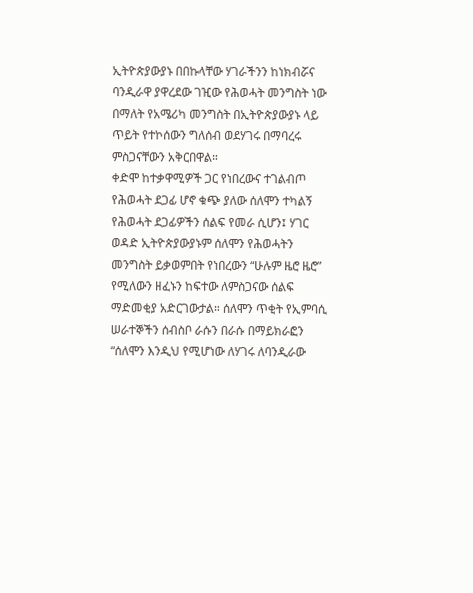ኢትዮጵያውያኑ በበኩላቸው ሃገራችንን ከነክብሯና ባንዲራዋ ያዋረደው ገዢው የሕወሓት መንግስት ነው በማለት የአሜሪካ መንግስት በኢትዮጵያውያኑ ላይ ጥይት የተኮሰውን ግለሰብ ወደሃገሩ በማባረሩ ምስጋናቸውን አቅርበዋል።
ቀድሞ ከተቃዋሚዎች ጋር የነበረውና ተገልብጦ የሕወሓት ደጋፊ ሆኖ ቁጭ ያለው ሰለሞን ተካልኝ የሕወሓት ደጋፊዎችን ሰልፍ የመራ ሲሆን፤ ሃገር ወዳድ ኢትዮጵያውያኑም ሰለሞን የሕወሓትን መንግስት ይቃወምበት የነበረውን “ሁሉም ዜሮ ዜሮ” የሚለውን ዘፈኑን ከፍተው ለምስጋናው ሰልፍ ማድመቂያ አድርገውታል። ሰለሞን ጥቂት የኢምባሲ ሠራተኞችን ሰብስቦ ራሱን በራሱ በማይክራፎን “ሰለሞን እንዲህ የሚሆነው ለሃገሩ ለባንዲራው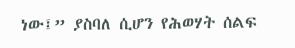ነው፤” ያስባለ ሲሆን የሕወሃት ሰልፍ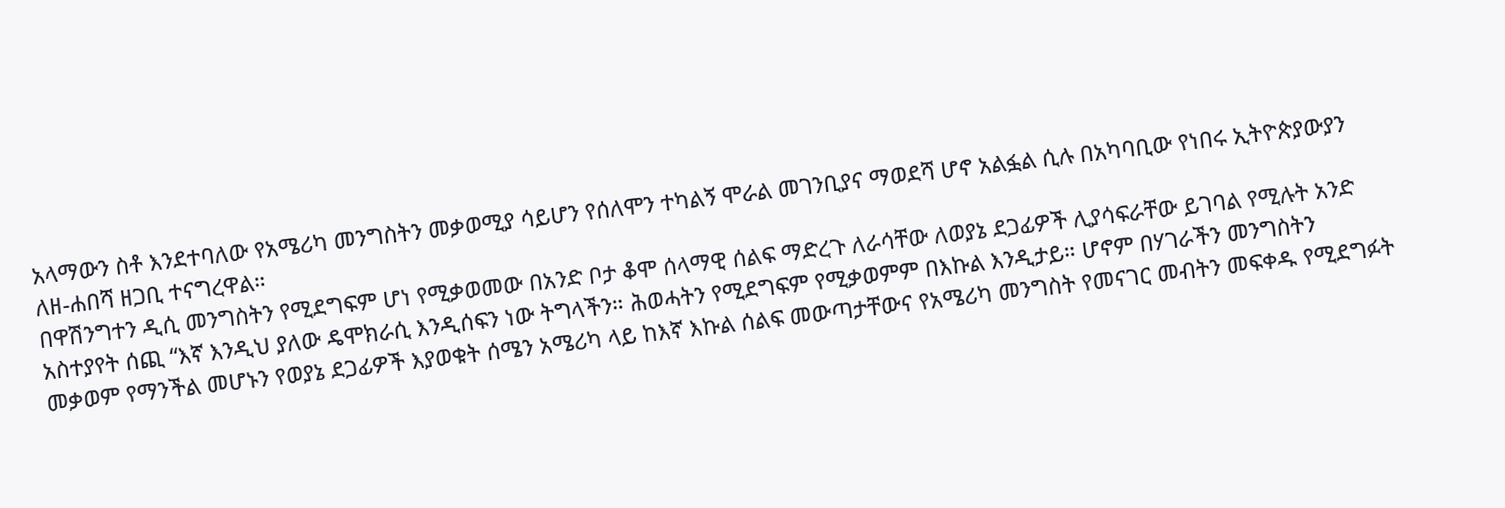አላማውን ስቶ እንደተባለው የአሜሪካ መንግስትን መቃወሚያ ሳይሆን የሰለሞን ተካልኝ ሞራል መገንቢያና ማወደሻ ሆኖ አልፏል ሲሉ በአካባቢው የነበሩ ኢትዮጵያውያን ለዘ-ሐበሻ ዘጋቢ ተናግረዋል።
በዋሽንግተን ዲሲ መንግስትን የሚደግፍም ሆነ የሚቃወመው በአንድ ቦታ ቆሞ ሰላማዊ ሰልፍ ማድረጉ ለራሳቸው ለወያኔ ደጋፊዎች ሊያሳፍራቸው ይገባል የሚሉት አንድ አስተያየት ሰጪ “እኛ እንዲህ ያለው ዴሞክራሲ እንዲሰፍን ነው ትግላችን። ሕወሓትን የሚደግፍም የሚቃወምም በእኩል እንዲታይ። ሆኖም በሃገራችን መንግስትን መቃወም የማንችል መሆኑን የወያኔ ደጋፊዎች እያወቁት ሰሜን አሜሪካ ላይ ከእኛ እኩል ሰልፍ መውጣታቸውና የአሜሪካ መንግስት የመናገር መብትን መፍቀዱ የሚደግፉት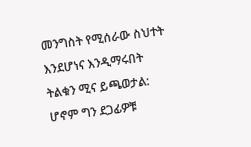መንግስት የሚሰራው ስህተት እንደሆነና እንዲማሩበት ትልቁን ሚና ይጫወታል: ሆኖም ግን ደጋፊዎቹ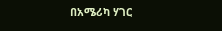በአሜሪካ ሃገር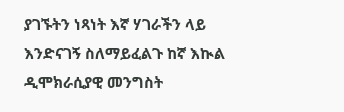ያገኙትን ነጻነት እኛ ሃገራችን ላይ እንድናገኝ ስለማይፈልጉ ከኛ እኲል ዲሞክራሲያዊ መንግስት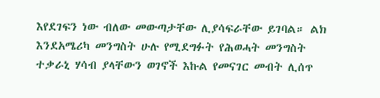እየደገፍን ነው ብለው መውጣታቸው ሊያሳፍራቸው ይገባል። ልክ እንደአሜሪካ መንግስት ሁሉ የሚደግፉት የሕወሓት መንግስት ተቃራኒ ሃሳብ ያላቸውን ወገኖች እኩል የመናገር መብት ሊሰጥ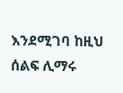እንደሚገባ ከዚህ ሰልፍ ሊማሩ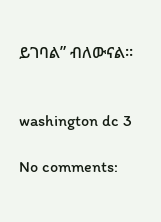ይገባል” ብለውናል።


washington dc 3

No comments: